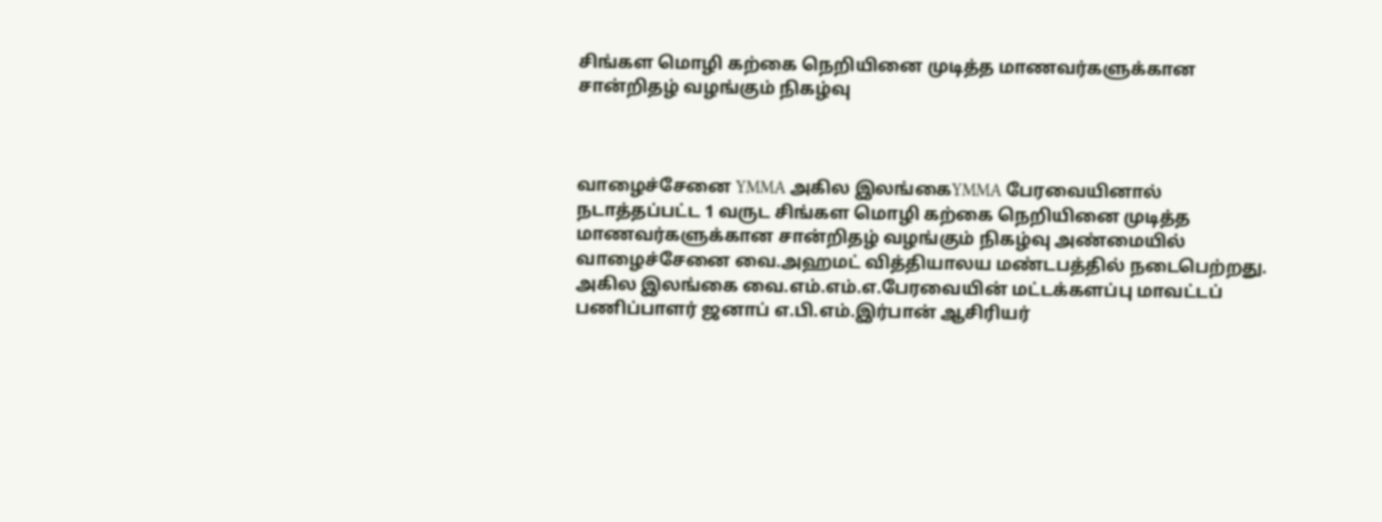சிங்கள மொழி கற்கை நெறியினை முடித்த மாணவர்களுக்கான சான்றிதழ் வழங்கும் நிகழ்வு



வாழைச்சேனை YMMA அகில இலங்கைYMMA பேரவையினால் நடாத்தப்பட்ட 1 வருட சிங்கள மொழி கற்கை நெறியினை முடித்த மாணவர்களுக்கான சான்றிதழ் வழங்கும் நிகழ்வு அண்மையில் வாழைச்சேனை வை.அஹமட் வித்தியாலய மண்டபத்தில் நடைபெற்றது.
அகில இலங்கை வை.எம்.எம்.எ.பேரவையின் மட்டக்களப்பு மாவட்டப் பணிப்பாளர் ஜனாப் எ.பி.எம்.இர்பான் ஆசிரியர்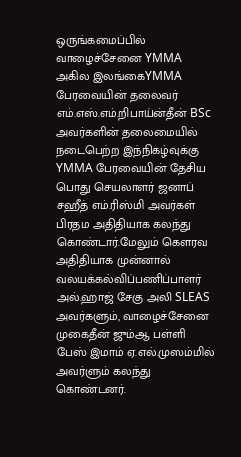ஒருங்கமைப்பில் வாழைச்சேனை YMMA அகில இலங்கைYMMA பேரவையின் தலைவர் எம்.எஸ்.எம்.றிபாய்ன்தீன் BSc அவர்களின் தலைமையில் நடைபெற்ற இந்நிகழ்வுக்கு
YMMA பேரவையின் தேசிய பொது செயலாளர் ஜனாப் சஹீத் எம்.ரிஸ்மி அவர்கள் பிரதம அதிதியாக கலந்து கொண்டார்.மேலும் கௌரவ அதிதியாக முன்னால் வலயக்கல்விப்பணிப்பாளர் அல்.ஹாஜ் சேகு அலி SLEAS அவர்களும், வாழைச்சேனை முகைதீன் ஜும்ஆ பள்ளி பேஸ் இமாம் ஏ.எல்.முஸம்மில் அவர்ளும் கலந்து கொண்டனர்.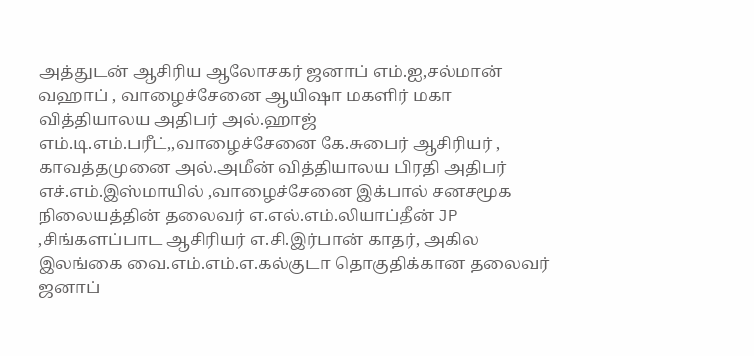அத்துடன் ஆசிரிய ஆலோசகர் ஜனாப் எம்.ஐ,சல்மான் வஹாப் , வாழைச்சேனை ஆயிஷா மகளிர் மகா வித்தியாலய அதிபர் அல்.ஹாஜ் எம்.டி.எம்.பரீட்,,வாழைச்சேனை கே.சுபைர் ஆசிரியர் , காவத்தமுனை அல்.அமீன் வித்தியாலய பிரதி அதிபர் எச்.எம்.இஸ்மாயில் ,வாழைச்சேனை இக்பால் சனசமூக நிலையத்தின் தலைவர் எ.எல்.எம்.லியாப்தீன் JP ,சிங்களப்பாட ஆசிரியர் எ.சி.இர்பான் காதர், அகில
இலங்கை வை.எம்.எம்.எ.கல்குடா தொகுதிக்கான தலைவர் ஜனாப்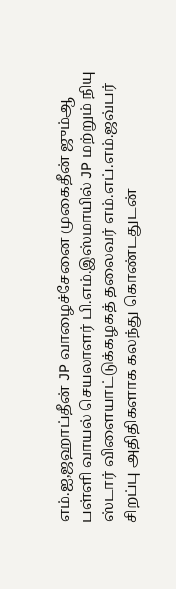எம்.ஐ,ஜஹாப்தீன் JP வாழைச்சேனை முகைதீன் ஜும்ஆ பள்ளி வாயல் செயலாளர் பி.எம்.இஸ்மாயில் JP மற்றும் நியு ஸ்டார் விளையாட்டுக்கழகத் தலைவர் எம்.எப்.எம்.ஜவ்பர் சிறப்பு அதிதிகளாக கலந்து கொண்டதுடன்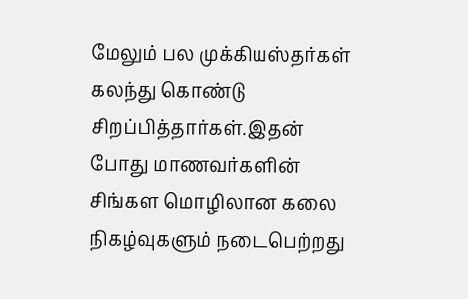மேலும் பல முக்கியஸ்தர்கள் கலந்து கொண்டு சிறப்பித்தார்கள்.இதன் போது மாணவர்களின் சிங்கள மொழிலான கலை நிகழ்வுகளும் நடைபெற்றது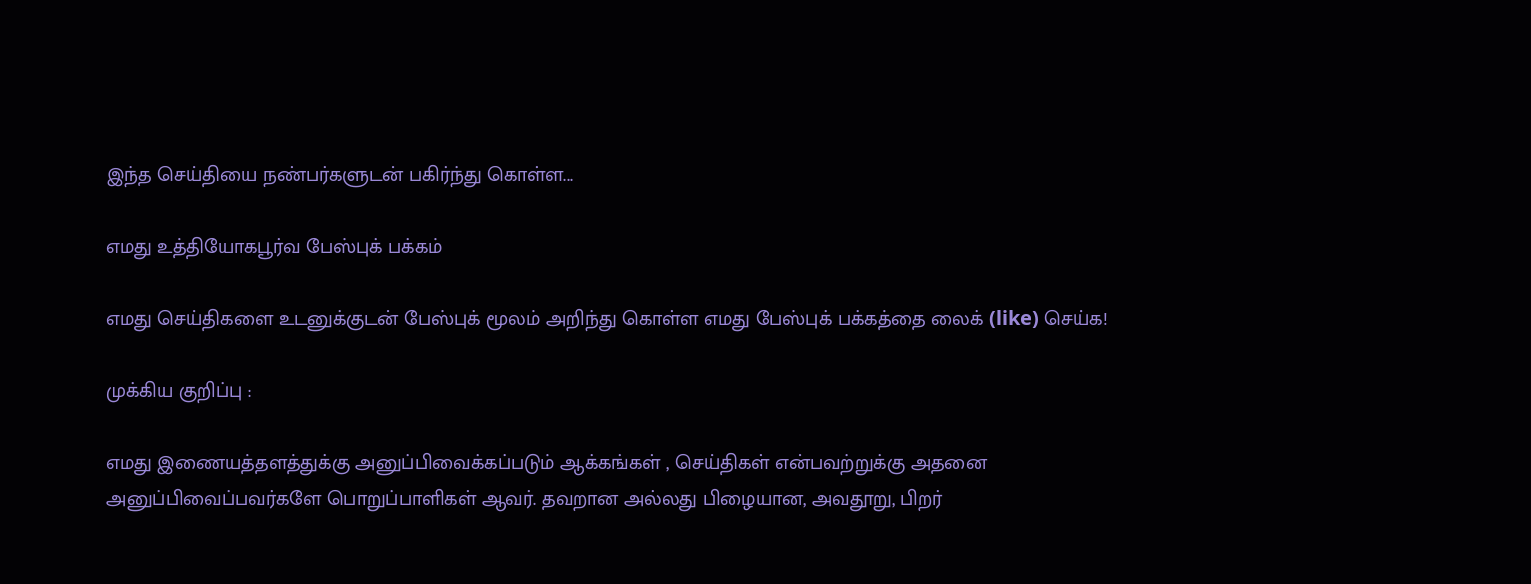இந்த செய்தியை நண்பர்களுடன் பகிர்ந்து கொள்ள...

எமது உத்தியோகபூர்வ பேஸ்புக் பக்கம்

எமது செய்திகளை உடனுக்குடன் பேஸ்புக் மூலம் அறிந்து கொள்ள எமது பேஸ்புக் பக்கத்தை லைக் (like) செய்க!

முக்கிய குறிப்பு :

எமது இணையத்தளத்துக்கு அனுப்பிவைக்கப்படும் ஆக்கங்கள் , செய்திகள் என்பவற்றுக்கு அதனை அனுப்பிவைப்பவர்களே பொறுப்பாளிகள் ஆவர். தவறான அல்லது பிழையான, அவதூறு, பிறர்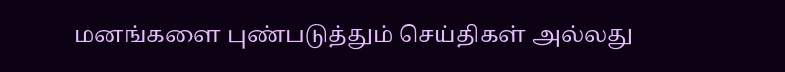மனங்களை புண்படுத்தும் செய்திகள் அல்லது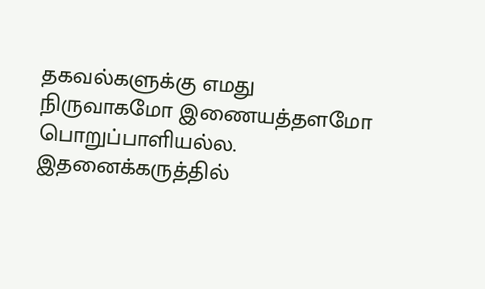தகவல்களுக்கு எமது நிருவாகமோ இணையத்தளமோ பொறுப்பாளியல்ல. இதனைக்கருத்தில்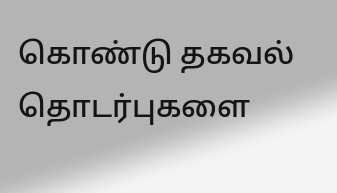கொண்டு தகவல் தொடர்புகளை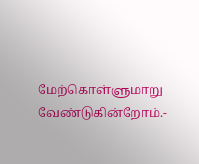மேற்கொள்ளுமாறு வேண்டுகின்றோம்.-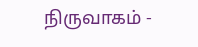நிருவாகம் -